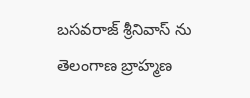బసవరాజ్ శ్రీనివాస్ ను తెలంగాణ బ్రాహ్మణ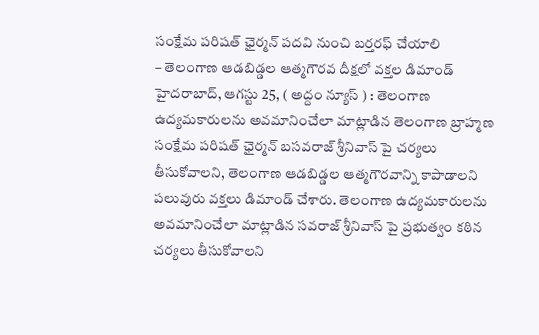సంక్షేమ పరిషత్ ఛైర్మన్ పదవి నుంచి బర్తరఫ్ చేయాలి
– తెలంగాణ ఆడబిడ్డల ఆత్మగౌరవ దీక్షలో వక్తల డిమాండ్
హైదరాబాద్, ఆగస్టు 25, ( అద్దం న్యూస్ ) : తెలంగాణ ఉద్యమకారులను అవమానించేలా మాట్లాడిన తెలంగాణ బ్రాహ్మణ సంక్షేమ పరిషత్ ఛైర్మన్ బసవరాజ్ శ్రీనివాస్ పై చర్యలు తీసుకోవాలని, తెలంగాణ ఆడబిడ్డల ఆత్మగౌరవాన్ని కాపాడాలని పలువురు వక్తలు డిమాండ్ చేశారు. తెలంగాణ ఉద్యమకారులను అవమానించేలా మాట్లాడిన సవరాజ్ శ్రీనివాస్ పై ప్రభుత్వం కఠిన చర్యలు తీసుకోవాలని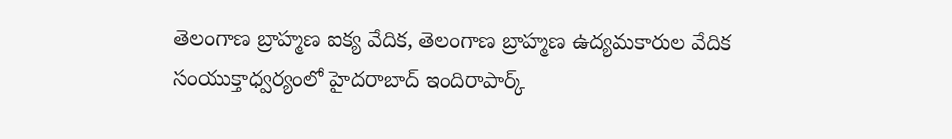తెలంగాణ బ్రాహ్మణ ఐక్య వేదిక, తెలంగాణ బ్రాహ్మణ ఉద్యమకారుల వేదిక సంయుక్తాధ్వర్యంలో హైదరాబాద్ ఇందిరాపార్క్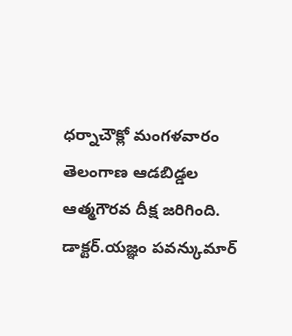ధర్నాచౌక్లో మంగళవారం తెలంగాణ ఆడబిడ్డల ఆత్మగౌరవ దీక్ష జరిగింది. డాక్టర్.యజ్ఞం పవన్కుమార్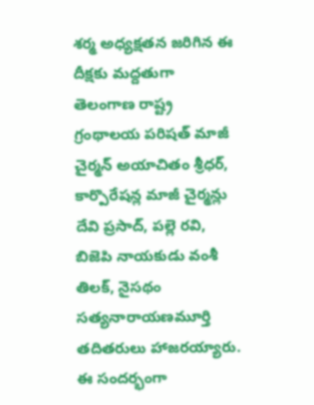శర్మ అధ్యక్షతన జరిగిన ఈ దీక్షకు మద్దతుగా తెలంగాణ రాష్ట్ర గ్రంథాలయ పరిషత్ మాజీ చైర్మన్ అయాచితం శ్రీధర్, కార్పొరేషన్ల మాజీ చైర్మన్లు దేవి ప్రసాద్, పల్లె రవి, బిజెపి నాయకుడు వంశీ తిలక్, నైసథం సత్యనారాయణమూర్తి తదితరులు హాజరయ్యారు. ఈ సందర్భంగా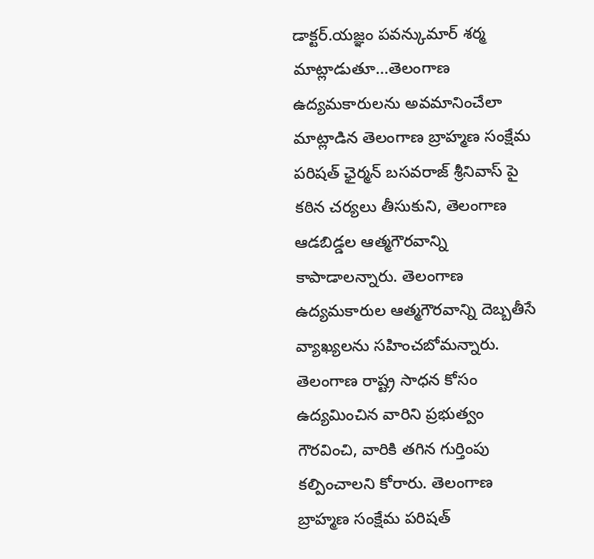డాక్టర్.యజ్ఞం పవన్కుమార్ శర్మ మాట్లాడుతూ…తెలంగాణ ఉద్యమకారులను అవమానించేలా మాట్లాడిన తెలంగాణ బ్రాహ్మణ సంక్షేమ పరిషత్ ఛైర్మన్ బసవరాజ్ శ్రీనివాస్ పై కఠిన చర్యలు తీసుకుని, తెలంగాణ ఆడబిడ్డల ఆత్మగౌరవాన్ని కాపాడాలన్నారు. తెలంగాణ ఉద్యమకారుల ఆత్మగౌరవాన్ని దెబ్బతీసే వ్యాఖ్యలను సహించబోమన్నారు. తెలంగాణ రాష్ట్ర సాధన కోసం ఉద్యమించిన వారిని ప్రభుత్వం గౌరవించి, వారికి తగిన గుర్తింపు కల్పించాలని కోరారు. తెలంగాణ బ్రాహ్మణ సంక్షేమ పరిషత్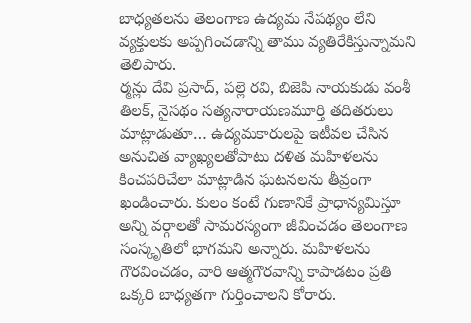బాధ్యతలను తెలంగాణ ఉద్యమ నేపథ్యం లేని వ్యక్తులకు అప్పగించడాన్ని తాము వ్యతిరేకిస్తున్నామని తెలిపారు.
ర్మన్లు దేవి ప్రసాద్, పల్లె రవి, బిజెపి నాయకుడు వంశీ తిలక్, నైసథం సత్యనారాయణమూర్తి తదితరులు మాట్లాడుతూ… ఉద్యమకారులపై ఇటీవల చేసిన అనుచిత వ్యాఖ్యలతోపాటు దళిత మహిళలను కించపరిచేలా మాట్లాడిన ఘటనలను తీవ్రంగా ఖండించారు. కులం కంటే గుణానికే ప్రాధాన్యమిస్తూ అన్ని వర్గాలతో సామరస్యంగా జీవించడం తెలంగాణ సంస్కృతిలో భాగమని అన్నారు. మహిళలను గౌరవించడం, వారి ఆత్మగౌరవాన్ని కాపాడటం ప్రతి ఒక్కరి బాధ్యతగా గుర్తించాలని కోరారు.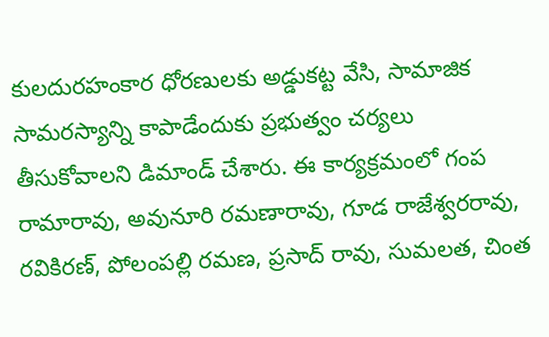కులదురహంకార ధోరణులకు అడ్డుకట్ట వేసి, సామాజిక సామరస్యాన్ని కాపాడేందుకు ప్రభుత్వం చర్యలు తీసుకోవాలని డిమాండ్ చేశారు. ఈ కార్యక్రమంలో గంప రామారావు, అవునూరి రమణారావు, గూడ రాజేశ్వరరావు, రవికిరణ్, పోలంపల్లి రమణ, ప్రసాద్ రావు, సుమలత, చింత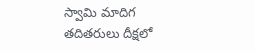స్వామి మాదిగ తదితరులు దీక్షలో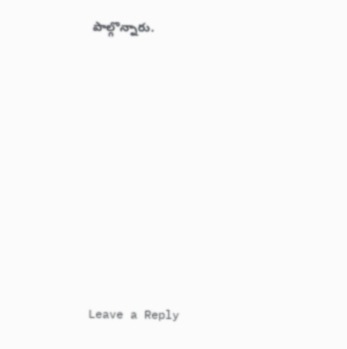పాల్గొన్నారు.














Leave a Reply